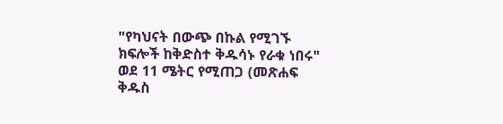"የካህናት በውጭ በኩል የሚገኙ ክፍሎች ከቅድስተ ቅዱሳኑ የራቁ ነበሩ"
ወደ 11 ሜትር የሚጠጋ (መጽሐፍ ቅዱስ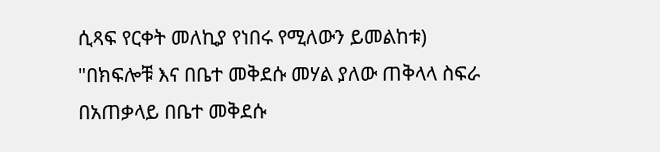ሲጻፍ የርቀት መለኪያ የነበሩ የሚለውን ይመልከቱ)
"በክፍሎቹ እና በቤተ መቅደሱ መሃል ያለው ጠቅላላ ስፍራ በአጠቃላይ በቤተ መቅደሱ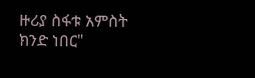ዙሪያ ስፋቱ አምስት ክንድ ነበር"